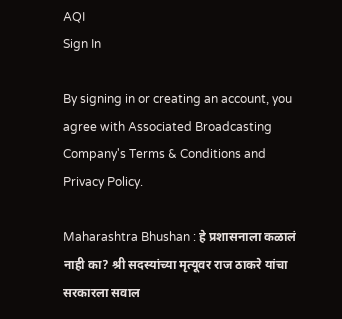AQI
Sign In

By signing in or creating an account, you agree with Associated Broadcasting Company's Terms & Conditions and Privacy Policy.

Maharashtra Bhushan : हे प्रशासनाला कळालं नाही का? श्री सदस्यांच्या मृत्यूवर राज ठाकरे यांचा सरकारला सवाल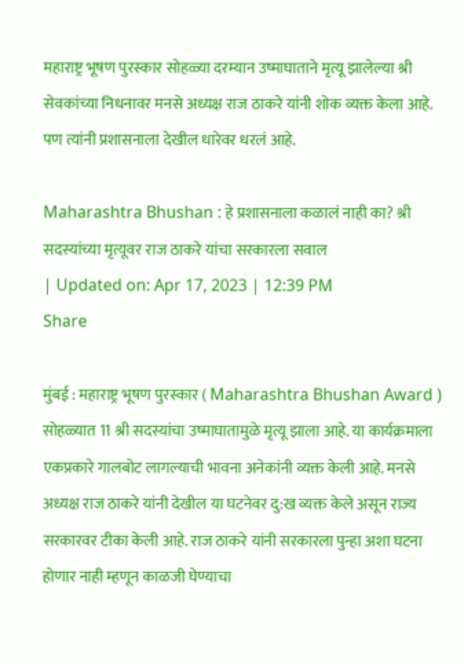महाराष्ट्र भूषण पुरस्कार सोहळ्या दरम्यान उष्माघाताने मृत्यू झालेल्या श्री सेवकांच्या निधनावर मनसे अध्यक्ष राज ठाकरे यांनी शोक व्यक्त केला आहे. पण त्यांनी प्रशासनाला देखील धारेवर धरलं आहे.

Maharashtra Bhushan : हे प्रशासनाला कळालं नाही का? श्री सदस्यांच्या मृत्यूवर राज ठाकरे यांचा सरकारला सवाल
| Updated on: Apr 17, 2023 | 12:39 PM
Share

मुंबई : महाराष्ट्र भूषण पुरस्कार ( Maharashtra Bhushan Award ) सोहळ्यात 11 श्री सदस्यांचा उष्माघातामुळे मृत्यू झाला आहे. या कार्यक्रमाला एकप्रकारे गालबोट लागल्याची भावना अनेकांनी व्यक्त केली आहे. मनसे अध्यक्ष राज ठाकरे यांनी देखील या घटनेवर दु:ख व्यक्त केले असून राज्य सरकारवर टीका केली आहे. राज ठाकरे यांनी सरकारला पुन्हा अशा घटना होणार नाही म्हणून काळजी घेण्याचा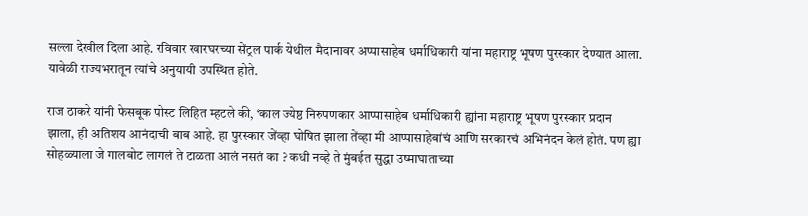सल्ला देखील दिला आहे. रविवार खारघरच्या सेंट्रल पार्क येथील मैदानावर अप्पासाहेब धर्माधिकारी यांना महाराष्ट्र भूषण पुरस्कार देण्यात आला. यावेळी राज्यभरातून त्यांचे अनुयायी उपस्थित होते.

राज ठाकरे यांनी फेसबूक पोस्ट लिहित म्हटले की, ‘काल ज्येष्ठ निरुपणकार आप्पासाहेब धर्माधिकारी ह्यांना महाराष्ट्र भूषण पुरस्कार प्रदान झाला, ही अतिशय आनंदाची बाब आहे. हा पुरस्कार जेंव्हा घोषित झाला तेंव्हा मी आप्पासाहेबांचं आणि सरकारचं अभिनंदन केलं होतं. पण ह्या सोहळ्याला जे गालबोट लागलं ते टाळता आलं नसतं का ? कधी नव्हे ते मुंबईत सुद्धा उष्माघाताच्या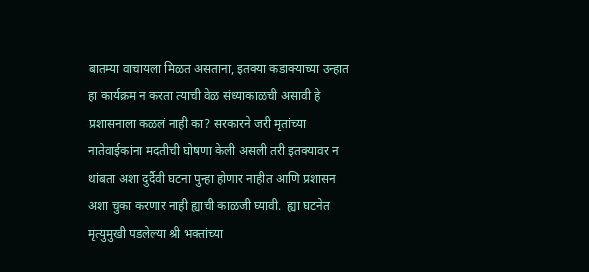बातम्या वाचायला मिळत असताना, इतक्या कडाक्याच्या उन्हात हा कार्यक्रम न करता त्याची वेळ संध्याकाळची असावी हे प्रशासनाला कळलं नाही का? सरकारने जरी मृतांच्या नातेवाईकांना मदतीची घोषणा केली असली तरी इतक्यावर न थांबता अशा दुर्दैवी घटना पुन्हा होणार नाहीत आणि प्रशासन अशा चुका करणार नाही ह्याची काळजी घ्यावी.  ह्या घटनेत मृत्युमुखी पडलेल्या श्री भक्तांच्या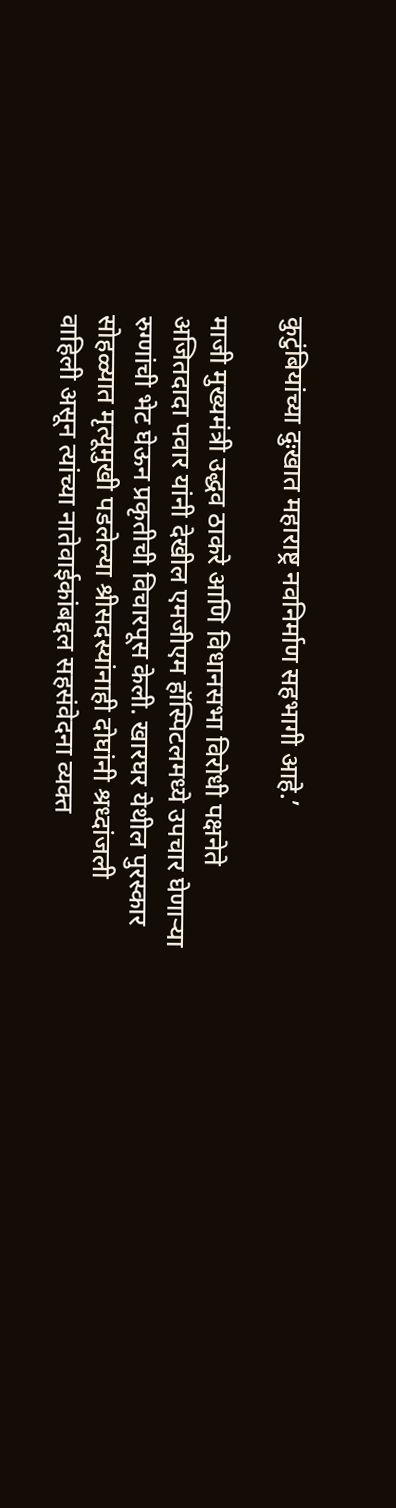कुटुंबियांच्या दुःखात महाराष्ट्र नवनिर्माण सहभागी आहे.’

माजी मुख्यमंत्री उद्धव ठाकरे आणि विधानसभा विरोधी पक्षनेते अजितदादा पवार यांनी देखील एमजीएम हॉस्पिटलमध्ये उपचार घेणाऱ्या रुग्णांची भेट घेऊन प्रकृतीची विचारपूस केली. खारघर येथील पुरस्कार सोहळ्यात मृत्यूमुखी पडलेल्या श्रीसदस्यांनाही दोघांनी श्रध्दांजली वाहिली असून त्यांच्या नातेवाईकांबद्दल सहसंवेदना व्यक्त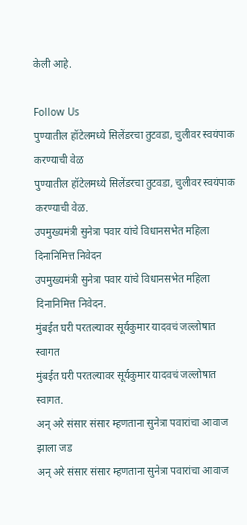केली आहे.

Follow Us
पुण्यातील हॉटेलमध्ये सिलेंडरचा तुटवडा, चुलीवर स्वयंपाक करण्याची वेळ
पुण्यातील हॉटेलमध्ये सिलेंडरचा तुटवडा, चुलीवर स्वयंपाक करण्याची वेळ.
उपमुख्यमंत्री सुनेत्रा पवार यांचे विधानसभेत महिला दिनानिमित्त निवेदन
उपमुख्यमंत्री सुनेत्रा पवार यांचे विधानसभेत महिला दिनानिमित्त निवेदन.
मुंबईत घरी परतल्यावर सूर्यकुमार यादवचं जल्लोषात स्वागत
मुंबईत घरी परतल्यावर सूर्यकुमार यादवचं जल्लोषात स्वागत.
अन् अरे संसार संसार म्हणताना सुनेत्रा पवारांचा आवाज झाला जड
अन् अरे संसार संसार म्हणताना सुनेत्रा पवारांचा आवाज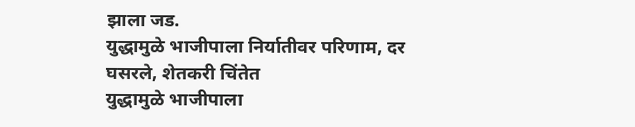झाला जड.
युद्धामुळे भाजीपाला निर्यातीवर परिणाम, दर घसरले, शेतकरी चिंतेत
युद्धामुळे भाजीपाला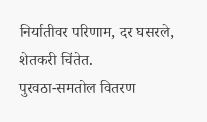निर्यातीवर परिणाम, दर घसरले, शेतकरी चिंतेत.
पुरवठा-समतोल वितरण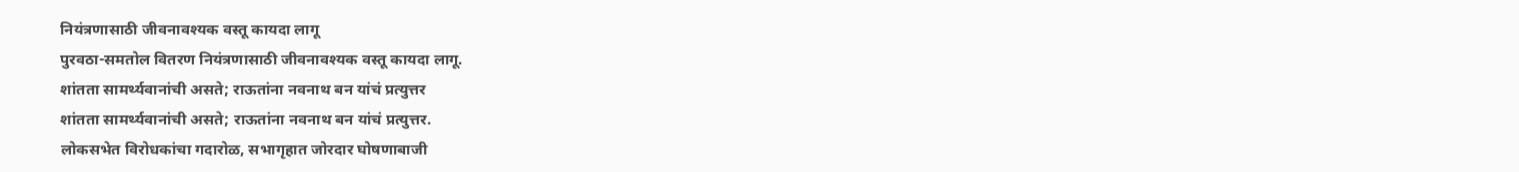नियंत्रणासाठी जीवनावश्यक वस्तू कायदा लागू
पुरवठा-समतोल वितरण नियंत्रणासाठी जीवनावश्यक वस्तू कायदा लागू.
शांतता सामर्थ्यवानांची असते; राऊतांना नवनाथ बन यांचं प्रत्युत्तर
शांतता सामर्थ्यवानांची असते; राऊतांना नवनाथ बन यांचं प्रत्युत्तर.
लोकसभेत विरोधकांचा गदारोळ, सभागृहात जोरदार घोषणाबाजी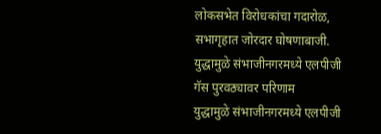लोकसभेत विरोधकांचा गदारोळ, सभागृहात जोरदार घोषणाबाजी.
युद्धामुळे संभाजीनगरमध्ये एलपीजी गॅस पुरवठ्यावर परिणाम
युद्धामुळे संभाजीनगरमध्ये एलपीजी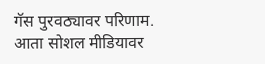गॅस पुरवठ्यावर परिणाम.
आता सोशल मीडियावर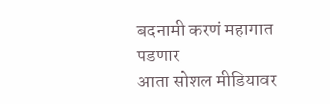बदनामी करणं महागात पडणार
आता सोशल मीडियावर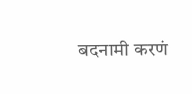बदनामी करणं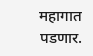महागात पडणार.